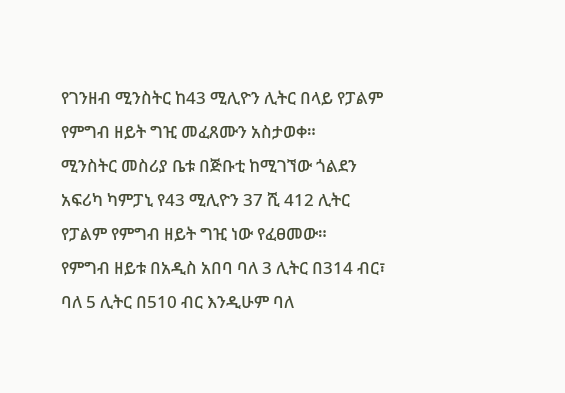የገንዘብ ሚንስትር ከ43 ሚሊዮን ሊትር በላይ የፓልም የምግብ ዘይት ግዢ መፈጸሙን አስታወቀ።
ሚንስትር መስሪያ ቤቱ በጅቡቲ ከሚገኘው ጎልደን አፍሪካ ካምፓኒ የ43 ሚሊዮን 37 ሺ 412 ሊትር የፓልም የምግብ ዘይት ግዢ ነው የፈፀመው።
የምግብ ዘይቱ በአዲስ አበባ ባለ 3 ሊትር በ314 ብር፣ ባለ 5 ሊትር በ510 ብር እንዲሁም ባለ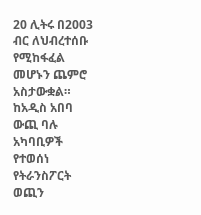20 ሊትሩ በ2003 ብር ለህብረተሰቡ የሚከፋፈል መሆኑን ጨምሮ አስታውቋል።
ከአዲስ አበባ ውጪ ባሉ አካባቢዎች የተወሰነ የትራንስፖርት ወጪን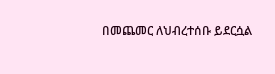በመጨመር ለህብረተሰቡ ይደርሷል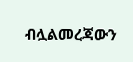ብሏልመረጃውን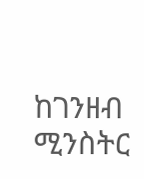ከገንዘብ ሚንስትር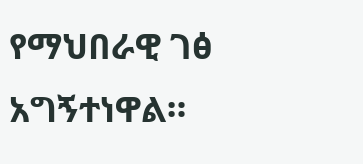የማህበራዊ ገፅ አግኝተነዋል።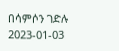በሳምሶን ገድሉ
2023-01-03